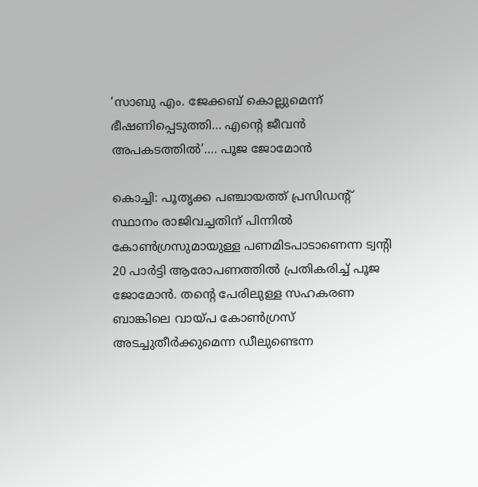‘സാബു എം. ജേക്കബ് കൊല്ലുമെന്ന് ഭീഷണിപ്പെടുത്തി… എന്റെ ജീവൻ അപകടത്തിൽ’…. പൂജ ജോമോൻ

കൊച്ചി: പൂതൃക്ക പഞ്ചായത്ത് പ്രസിഡന്റ് സ്ഥാനം രാജിവച്ചതിന് പിന്നില്‍ കോണ്‍ഗ്രസുമായുള്ള പണമിടപാടാണെന്ന ട്വന്റി 20 പാര്‍ട്ടി ആരോപണത്തില്‍ പ്രതികരിച്ച് പൂജ ജോമോന്‍. തന്റെ പേരിലുള്ള സഹകരണ ബാങ്കിലെ വായ്പ കോണ്‍ഗ്രസ് അടച്ചുതീര്‍ക്കുമെന്ന ഡീലുണ്ടെന്ന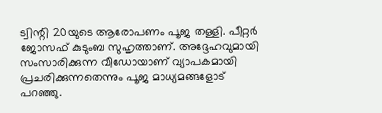ട്വിന്റി 20യുടെ ആരോപണം പൂജ തള്ളി. പീറ്റര്‍ ജോസഫ് കുടുംബ സുഹൃത്താണ്. അദ്ദേഹവുമായി സംസാരിക്കുന്ന വീഡോയാണ് വ്യാപകമായി പ്രചരിക്കുന്നതെന്നും പൂജ മാധ്യമങ്ങളോട് പറഞ്ഞു.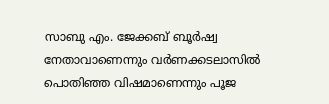സാബു എം. ജേക്കബ് ബൂര്‍ഷ്വ നേതാവാണെന്നും വര്‍ണക്കടലാസില്‍ പൊതിഞ്ഞ വിഷമാണെന്നും പൂജ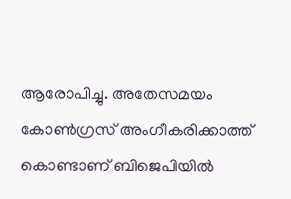ആരോപിച്ചു. അതേസമയം കോണ്‍ഗ്രസ് അംഗീകരിക്കാത്ത് കൊണ്ടാണ് ബിജെപിയില്‍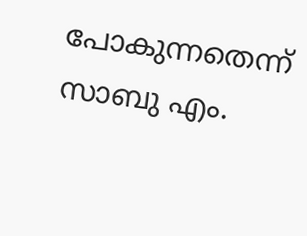പോകുന്നതെന്ന് സാബു എം.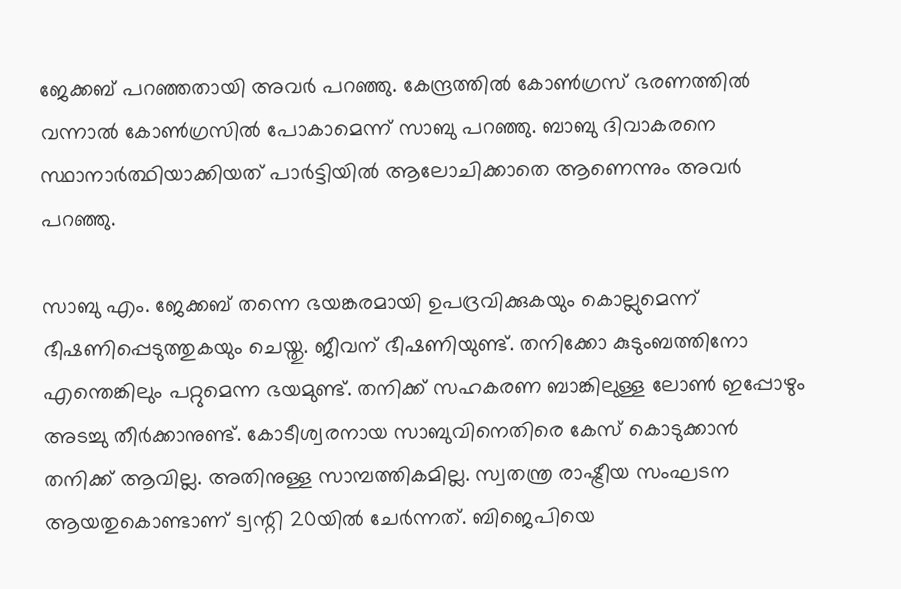ജേക്കബ് പറഞ്ഞതായി അവര്‍ പറഞ്ഞു. കേന്ദ്രത്തില്‍ കോണ്‍ഗ്രസ് ഭരണത്തില്‍ വന്നാല്‍ കോണ്‍ഗ്രസില്‍ പോകാമെന്ന് സാബു പറഞ്ഞു. ബാബു ദിവാകരനെ സ്ഥാനാര്‍ത്ഥിയാക്കിയത് പാര്‍ട്ടിയില്‍ ആലോചിക്കാതെ ആണെന്നും അവര്‍ പറഞ്ഞു.

സാബു എം. ജേക്കബ് തന്നെ ഭയങ്കരമായി ഉപദ്രവിക്കുകയും കൊല്ലുമെന്ന് ഭീഷണിപ്പെടുത്തുകയും ചെയ്തു. ജീവന് ഭീഷണിയുണ്ട്. തനിക്കോ കുടുംബത്തിനോ എന്തെങ്കിലും പറ്റുമെന്ന ഭയമുണ്ട്. തനിക്ക് സഹകരണ ബാങ്കിലുള്ള ലോണ്‍ ഇപ്പോഴും അടച്ചു തീര്‍ക്കാനുണ്ട്. കോടീശ്വരനായ സാബുവിനെതിരെ കേസ് കൊടുക്കാന്‍ തനിക്ക് ആവില്ല. അതിനുള്ള സാമ്പത്തികമില്ല. സ്വതന്ത്ര രാഷ്ട്രീയ സംഘടന ആയതുകൊണ്ടാണ് ട്വന്റി 20യില്‍ ചേര്‍ന്നത്. ബിജെപിയെ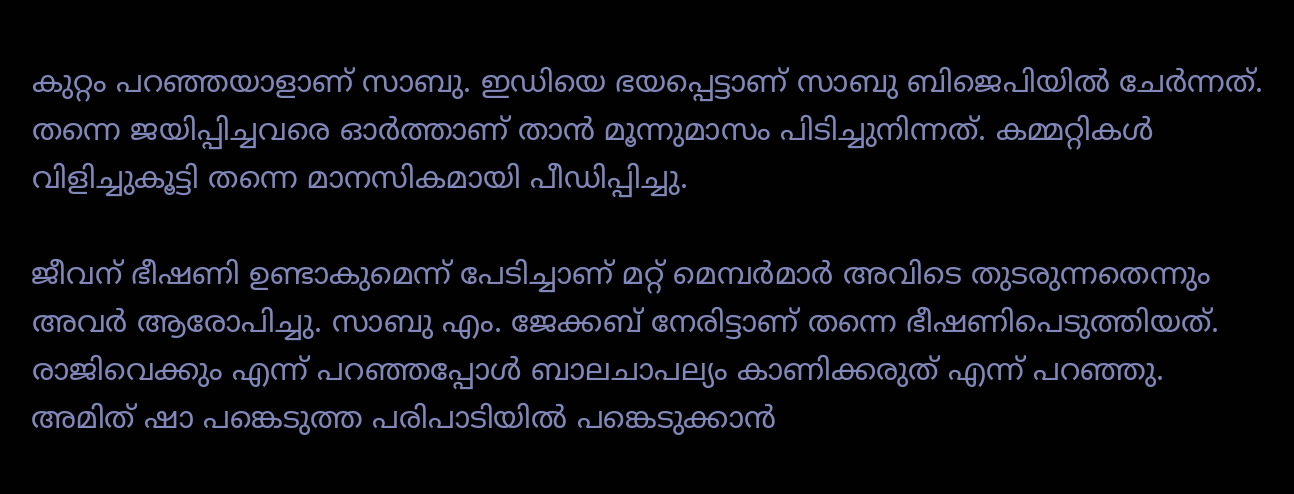കുറ്റം പറഞ്ഞയാളാണ് സാബു. ഇഡിയെ ഭയപ്പെട്ടാണ് സാബു ബിജെപിയില്‍ ചേര്‍ന്നത്. തന്നെ ജയിപ്പിച്ചവരെ ഓര്‍ത്താണ് താന്‍ മൂന്നുമാസം പിടിച്ചുനിന്നത്. കമ്മറ്റികള്‍ വിളിച്ചുകൂട്ടി തന്നെ മാനസികമായി പീഡിപ്പിച്ചു.

ജീവന് ഭീഷണി ഉണ്ടാകുമെന്ന് പേടിച്ചാണ് മറ്റ് മെമ്പര്‍മാര്‍ അവിടെ തുടരുന്നതെന്നും അവര്‍ ആരോപിച്ചു. സാബു എം. ജേക്കബ് നേരിട്ടാണ് തന്നെ ഭീഷണിപെടുത്തിയത്. രാജിവെക്കും എന്ന് പറഞ്ഞപ്പോള്‍ ബാലചാപല്യം കാണിക്കരുത് എന്ന് പറഞ്ഞു. അമിത് ഷാ പങ്കെടുത്ത പരിപാടിയില്‍ പങ്കെടുക്കാന്‍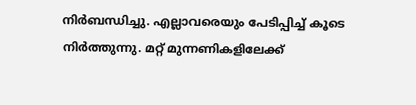നിര്‍ബന്ധിച്ചു. എല്ലാവരെയും പേടിപ്പിച്ച് കൂടെ നിര്‍ത്തുന്നു. മറ്റ് മുന്നണികളിലേക്ക്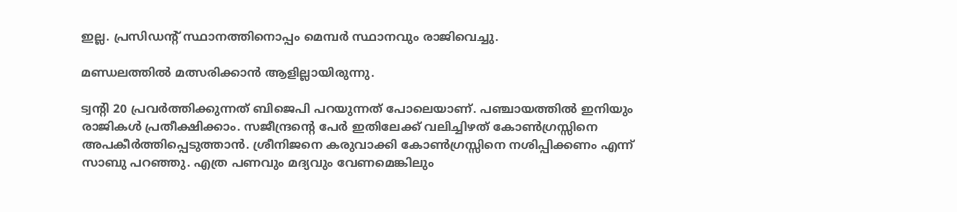ഇല്ല. പ്രസിഡന്റ് സ്ഥാനത്തിനൊപ്പം മെമ്പര്‍ സ്ഥാനവും രാജിവെച്ചു.

മണ്ഡലത്തില്‍ മത്സരിക്കാന്‍ ആളില്ലായിരുന്നു.

ട്വന്റി 20 പ്രവര്‍ത്തിക്കുന്നത് ബിജെപി പറയുന്നത് പോലെയാണ്. പഞ്ചായത്തില്‍ ഇനിയും രാജികള്‍ പ്രതീക്ഷിക്കാം. സജീന്ദ്രന്റെ പേര്‍ ഇതിലേക്ക് വലിച്ചിഴത് കോണ്‍ഗ്രസ്സിനെ അപകീര്‍ത്തിപ്പെടുത്താന്‍. ശ്രീനിജനെ കരുവാക്കി കോണ്‍ഗ്രസ്സിനെ നശിപ്പിക്കണം എന്ന് സാബു പറഞ്ഞു. എത്ര പണവും മദ്യവും വേണമെങ്കിലും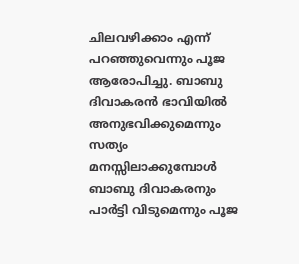ചിലവഴിക്കാം എന്ന് പറഞ്ഞുവെന്നും പൂജ ആരോപിച്ചു. ബാബു ദിവാകരന്‍ ഭാവിയില്‍ അനുഭവിക്കുമെന്നും സത്യം മനസ്സിലാക്കുമ്പോള്‍ ബാബു ദിവാകരനും പാര്‍ട്ടി വിടുമെന്നും പൂജ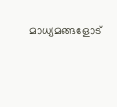മാധ്യമങ്ങളോട്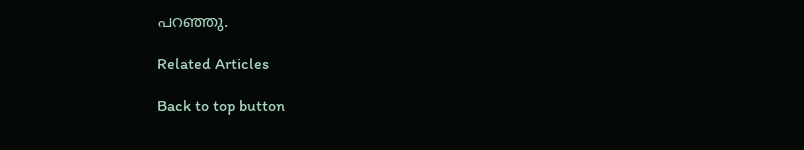പറഞ്ഞു.

Related Articles

Back to top button